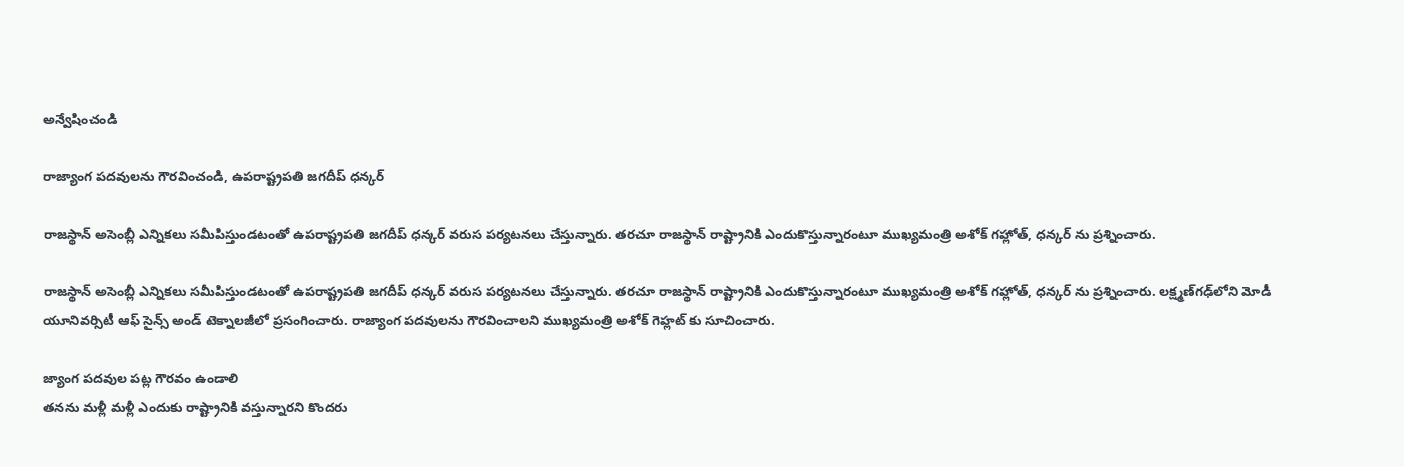అన్వేషించండి

రాజ్యాంగ పదవులను గౌరవించండి, ఉపరాష్ట్రపతి జగదీప్ ధన్కర్

రాజస్థాన్ అసెంబ్లీ ఎన్నికలు సమీపిస్తుండటంతో ఉపరాష్ట్రపతి జగదీప్ ధన్కర్ వరుస పర్యటనలు చేస్తున్నారు. తరచూ రాజస్థాన్‌ రాష్ట్రానికి ఎందుకొస్తున్నారంటూ ముఖ్యమంత్రి అశోక్ గహ్లోత్‌, ధన్కర్ ను ప్రశ్నించారు.

రాజస్థాన్ అసెంబ్లీ ఎన్నికలు సమీపిస్తుండటంతో ఉపరాష్ట్రపతి జగదీప్ ధన్కర్ వరుస పర్యటనలు చేస్తున్నారు. తరచూ రాజస్థాన్‌ రాష్ట్రానికి ఎందుకొస్తున్నారంటూ ముఖ్యమంత్రి అశోక్ గహ్లోత్‌, ధన్కర్ ను ప్రశ్నించారు. లక్ష్మణ్‌గఢ్‌లోని మోడీ యూనివర్సిటీ ఆఫ్‌ సైన్స్‌ అండ్‌ టెక్నాలజీలో ప్రసంగించారు. రాజ్యాంగ పదవులను గౌరవించాలని ముఖ్యమంత్రి అశోక్ గెహ్లట్ కు సూచించారు.

జ్యాంగ పదవుల పట్ల గౌరవం ఉండాలి
తనను మళ్లీ మళ్లీ ఎందుకు రాష్ట్రానికి వస్తున్నారని కొందరు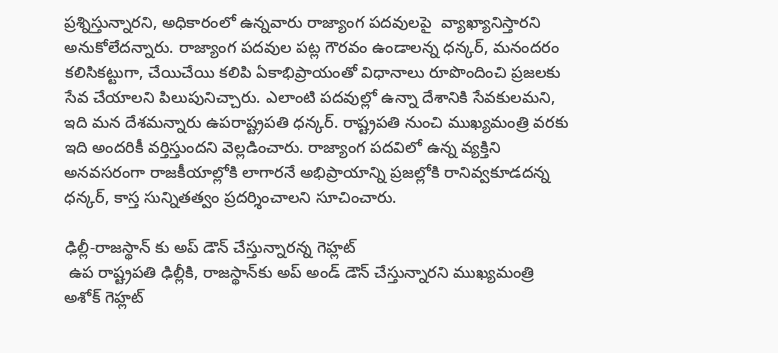ప్రశ్నిస్తున్నారని, అధికారంలో ఉన్నవారు రాజ్యాంగ పదవులపై  వ్యాఖ్యానిస్తారని అనుకోలేదన్నారు. రాజ్యాంగ పదవుల పట్ల గౌరవం ఉండాలన్న ధన్కర్, మనందరం కలిసికట్టుగా, చేయిచేయి కలిపి ఏకాభిప్రాయంతో విధానాలు రూపొందించి ప్రజలకు సేవ చేయాలని పిలుపునిచ్చారు. ఎలాంటి పదవుల్లో ఉన్నా దేశానికి సేవకులమని, ఇది మన దేశమన్నారు ఉపరాష్ట్రపతి ధన్కర్. రాష్ట్రపతి నుంచి ముఖ్యమంత్రి వరకు ఇది అందరికీ వర్తిస్తుందని వెల్లడించారు. రాజ్యాంగ పదవిలో ఉన్న వ్యక్తిని అనవసరంగా రాజకీయాల్లోకి లాగారనే అభిప్రాయాన్ని ప్రజల్లోకి రానివ్వకూడదన్న ధన్కర్, కాస్త సున్నితత్వం ప్రదర్శించాలని సూచించారు.

ఢిల్లీ-రాజస్థాన్ కు అప్ డౌన్ చేస్తున్నారన్న గెహ్లట్
 ఉప రాష్ట్రపతి ఢిల్లీకి, రాజస్థాన్‌కు అప్‌ అండ్‌ డౌన్ చేస్తున్నారని ముఖ్యమంత్రి అశోక్ గెహ్లట్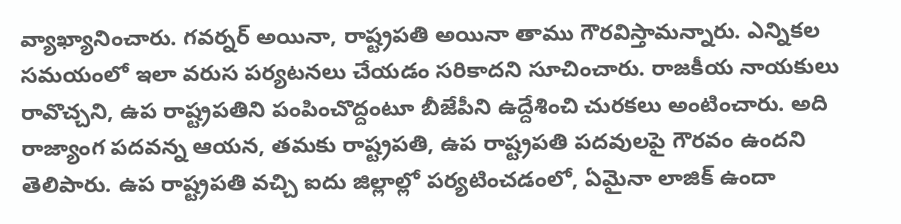వ్యాఖ్యానించారు. గవర్నర్‌ అయినా, రాష్ట్రపతి అయినా తాము గౌరవిస్తామన్నారు. ఎన్నికల సమయంలో ఇలా వరుస పర్యటనలు చేయడం సరికాదని సూచించారు. రాజకీయ నాయకులు రావొచ్చని, ఉప రాష్ట్రపతిని పంపించొద్దంటూ బీజేపీని ఉద్దేశించి చురకలు అంటించారు. అది రాజ్యాంగ పదవన్న ఆయన, తమకు రాష్ట్రపతి, ఉప రాష్ట్రపతి పదవులపై గౌరవం ఉందని తెలిపారు. ఉప రాష్ట్రపతి వచ్చి ఐదు జిల్లాల్లో పర్యటించడంలో, ఏమైనా లాజిక్‌ ఉందా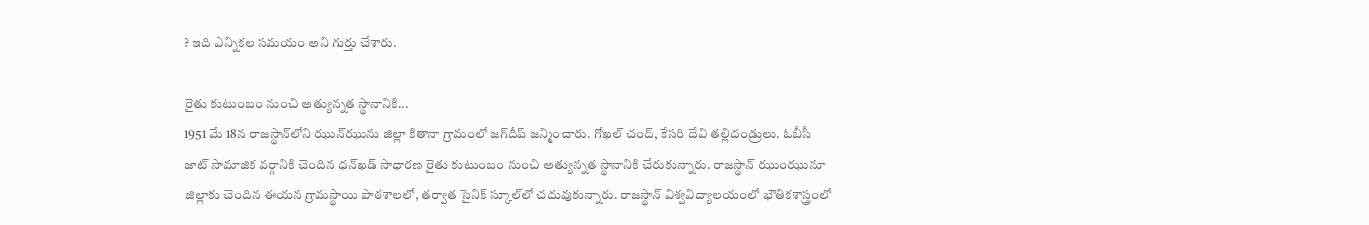? ఇది ఎన్నికల సమయం అని గుర్తు చేశారు.

రైతు కుటుంబం నుంచి అత్యున్నత స్థానానికి...
1951 మే 18న రాజస్థాన్‌లోని ఝున్‌ఝును జిల్లా కితానా గ్రామంలో జగ్‌దీప్‌ జన్మించారు. గోఖల్‌ చంద్‌, కేసరి దేవి తల్లిదండ్రులు. ఓబీసీ జాట్‌ సామాజిక వర్గానికి చెందిన ధన్‌ఖడ్‌ సాధారణ రైతు కుటుంబం నుంచి అత్యున్నత స్థానానికి చేరుకున్నారు. రాజస్థాన్‌ ఝుంఝునూ జిల్లాకు చెందిన ఈయన గ్రామస్థాయి పాఠశాలలో, తర్వాత సైనిక్‌ స్కూల్‌లో చదువుకున్నారు. రాజస్థాన్‌ విశ్వవిద్యాలయంలో భౌతికశాస్త్రంలో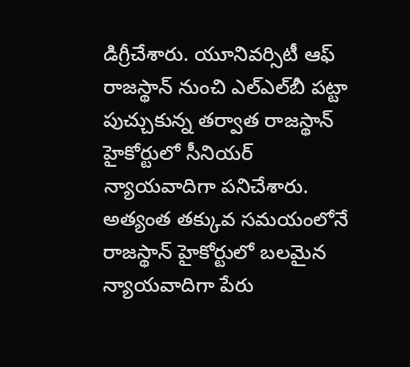డిగ్రీచేశారు. యూనివర్సిటీ ఆఫ్‌ రాజస్థాన్‌ నుంచి ఎల్‌ఎల్‌బీ పట్టా పుచ్చుకున్న తర్వాత రాజస్థాన్‌ హైకోర్టులో సీనియర్‌ న్యాయవాదిగా పనిచేశారు. అత్యంత తక్కువ సమయంలోనే రాజస్థాన్‌ హైకోర్టులో బలమైన న్యాయవాదిగా పేరు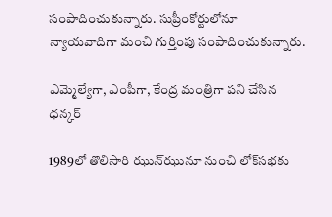సంపాదించుకున్నారు. సుప్రీంకోర్టులోనూ న్యాయవాదిగా మంచి గుర్తింపు సంపాదించుకున్నారు.

ఎమ్మెల్యేగా, ఎంపీగా, కేంద్ర మంత్రిగా పని చేసిన ధన్కర్

1989లో తొలిసారి ఝున్‌ఝునూ నుంచి లోక్‌సభకు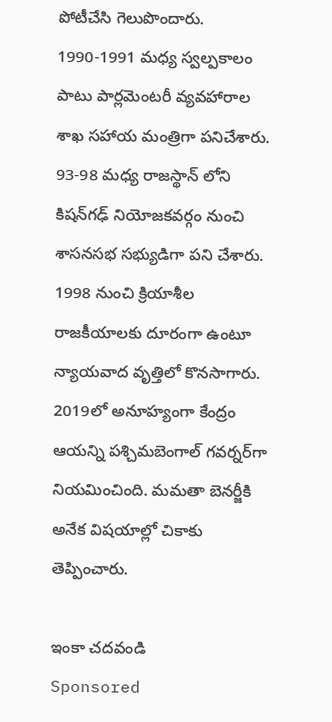పోటీచేసి గెలుపొందారు. 1990-1991 మధ్య స్వల్పకాలం పాటు పార్లమెంటరీ వ్యవహారాల శాఖ సహాయ మంత్రిగా పనిచేశారు. 93-98 మధ్య రాజస్థాన్‌ లోని కిషన్‌గఢ్‌ నియోజకవర్గం నుంచి శాసనసభ సభ్యుడిగా పని చేశారు. 1998 నుంచి క్రియాశీల రాజకీయాలకు దూరంగా ఉంటూ న్యాయవాద వృత్తిలో కొనసాగారు. 2019లో అనూహ్యంగా కేంద్రం ఆయన్ని పశ్చిమబెంగాల్‌ గవర్నర్‌గా నియమించింది. మమతా బెనర్జీకి అనేక విషయాల్లో చికాకు తెప్పించారు.

ఇంకా చదవండి
Sponsored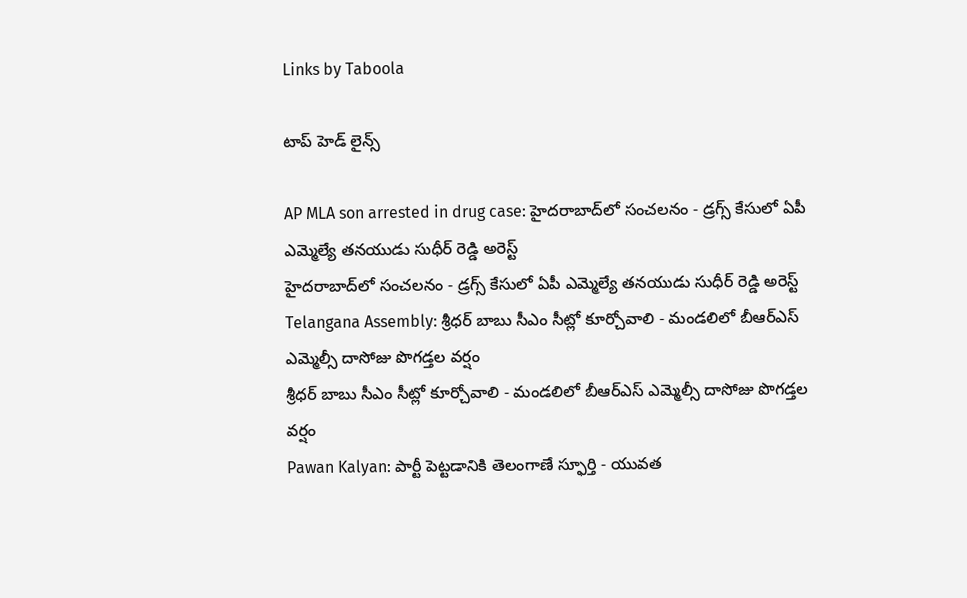Links by Taboola

టాప్ హెడ్ లైన్స్

AP MLA son arrested in drug case: హైదరాబాద్‌లో సంచలనం - డ్రగ్స్ కేసులో ఏపీ ఎమ్మెల్యే తనయుడు సుధీర్ రెడ్డి అరెస్ట్
హైదరాబాద్‌లో సంచలనం - డ్రగ్స్ కేసులో ఏపీ ఎమ్మెల్యే తనయుడు సుధీర్ రెడ్డి అరెస్ట్
Telangana Assembly: శ్రీధర్ బాబు సీఎం సీట్లో కూర్చోవాలి - మండలిలో బీఆర్ఎస్ ఎమ్మెల్సీ దాసోజు పొగడ్తల వర్షం
శ్రీధర్ బాబు సీఎం సీట్లో కూర్చోవాలి - మండలిలో బీఆర్ఎస్ ఎమ్మెల్సీ దాసోజు పొగడ్తల వర్షం
Pawan Kalyan: పార్టీ పెట్టడానికి తెలంగాణే స్ఫూర్తి - యువత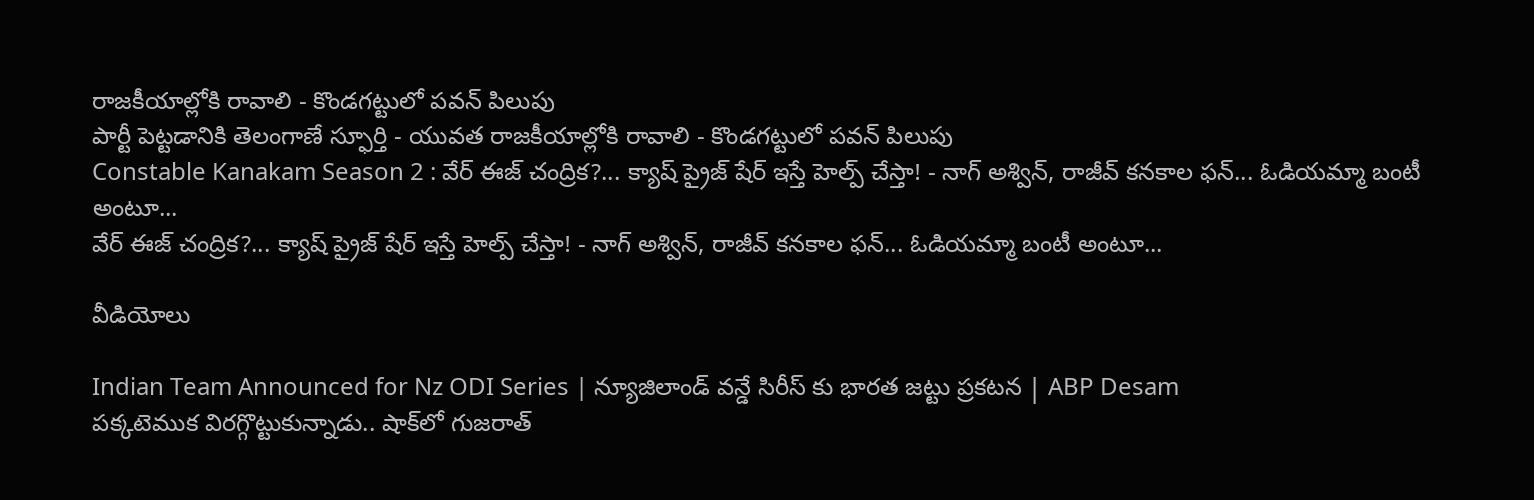రాజకీయాల్లోకి రావాలి - కొండగట్టులో పవన్ పిలుపు
పార్టీ పెట్టడానికి తెలంగాణే స్ఫూర్తి - యువత రాజకీయాల్లోకి రావాలి - కొండగట్టులో పవన్ పిలుపు
Constable Kanakam Season 2 : వేర్ ఈజ్ చంద్రిక?... క్యాష్ ప్రైజ్ షేర్ ఇస్తే హెల్ప్ చేస్తా! - నాగ్ అశ్విన్, రాజీవ్ కనకాల ఫన్... ఓడియమ్మా బంటీ అంటూ...
వేర్ ఈజ్ చంద్రిక?... క్యాష్ ప్రైజ్ షేర్ ఇస్తే హెల్ప్ చేస్తా! - నాగ్ అశ్విన్, రాజీవ్ కనకాల ఫన్... ఓడియమ్మా బంటీ అంటూ...

వీడియోలు

Indian Team Announced for Nz ODI Series | న్యూజిలాండ్ వన్డే సిరీస్ కు భారత జట్టు ప్రకటన | ABP Desam
పక్కటెముక విరగ్గొట్టుకున్నాడు.. షాక్‌లో గుజరాత్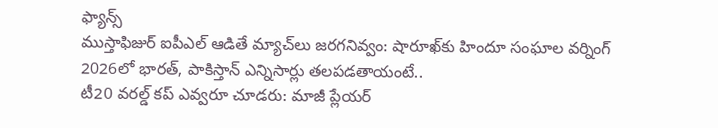ఫ్యాన్స్
ముస్తాఫిజుర్‌ ఐపీఎల్ ఆడితే మ్యాచ్‌లు జరగనివ్వం: షారూఖ్‌కు హిందూ సంఘాల వర్నింగ్
2026లో భారత్, పాకిస్తాన్ ఎన్నిసార్లు తలపడతాయంటే..
టీ20 వరల్డ్ కప్ ఎవ్వరూ చూడరు: మాజీ ప్లేయర్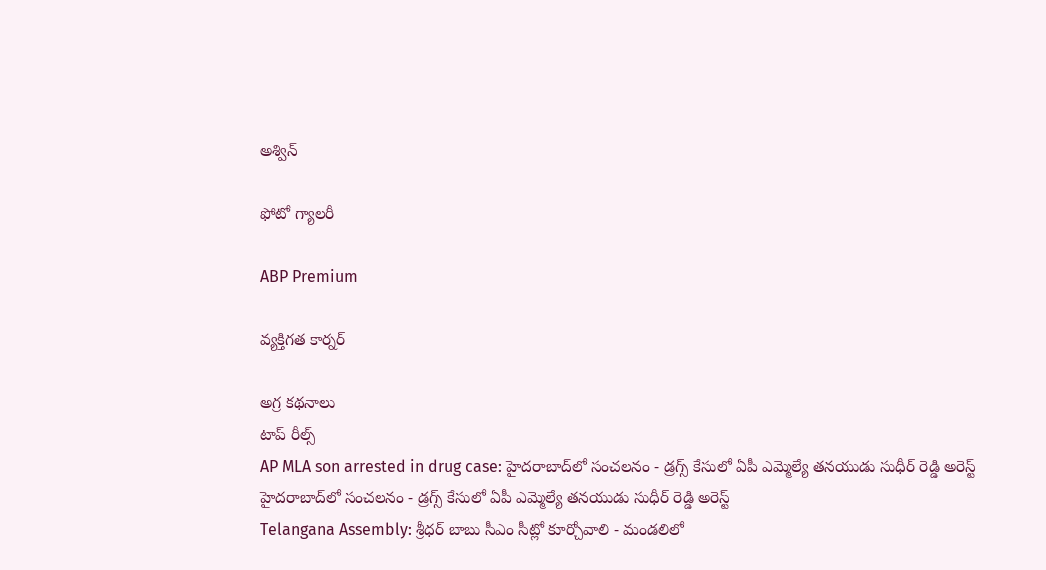అశ్విన్

ఫోటో గ్యాలరీ

ABP Premium

వ్యక్తిగత కార్నర్

అగ్ర కథనాలు
టాప్ రీల్స్
AP MLA son arrested in drug case: హైదరాబాద్‌లో సంచలనం - డ్రగ్స్ కేసులో ఏపీ ఎమ్మెల్యే తనయుడు సుధీర్ రెడ్డి అరెస్ట్
హైదరాబాద్‌లో సంచలనం - డ్రగ్స్ కేసులో ఏపీ ఎమ్మెల్యే తనయుడు సుధీర్ రెడ్డి అరెస్ట్
Telangana Assembly: శ్రీధర్ బాబు సీఎం సీట్లో కూర్చోవాలి - మండలిలో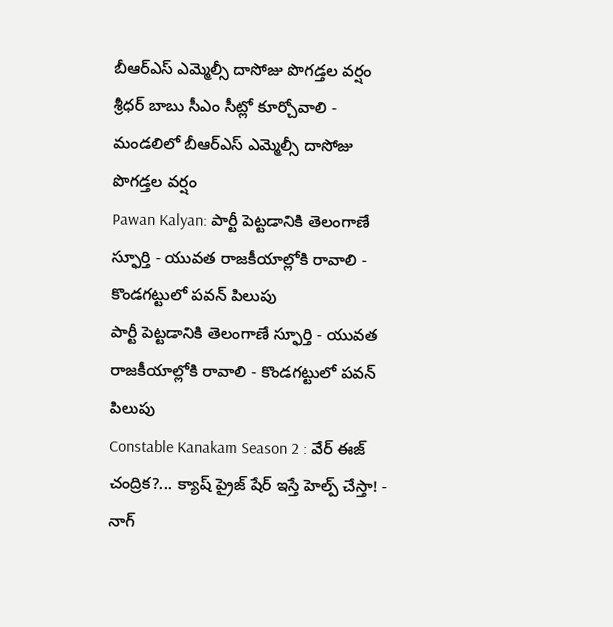బీఆర్ఎస్ ఎమ్మెల్సీ దాసోజు పొగడ్తల వర్షం
శ్రీధర్ బాబు సీఎం సీట్లో కూర్చోవాలి - మండలిలో బీఆర్ఎస్ ఎమ్మెల్సీ దాసోజు పొగడ్తల వర్షం
Pawan Kalyan: పార్టీ పెట్టడానికి తెలంగాణే స్ఫూర్తి - యువత రాజకీయాల్లోకి రావాలి - కొండగట్టులో పవన్ పిలుపు
పార్టీ పెట్టడానికి తెలంగాణే స్ఫూర్తి - యువత రాజకీయాల్లోకి రావాలి - కొండగట్టులో పవన్ పిలుపు
Constable Kanakam Season 2 : వేర్ ఈజ్ చంద్రిక?... క్యాష్ ప్రైజ్ షేర్ ఇస్తే హెల్ప్ చేస్తా! - నాగ్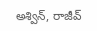అశ్విన్, రాజీవ్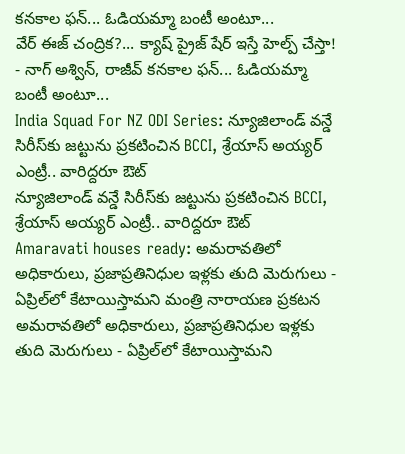కనకాల ఫన్... ఓడియమ్మా బంటీ అంటూ...
వేర్ ఈజ్ చంద్రిక?... క్యాష్ ప్రైజ్ షేర్ ఇస్తే హెల్ప్ చేస్తా! - నాగ్ అశ్విన్, రాజీవ్ కనకాల ఫన్... ఓడియమ్మా బంటీ అంటూ...
India Squad For NZ ODI Series: న్యూజిలాండ్ వన్డే సిరీస్‌కు జట్టును ప్రకటించిన BCCI, శ్రేయాస్ అయ్యర్ ఎంట్రీ.. వారిద్దరూ ఔట్
న్యూజిలాండ్ వన్డే సిరీస్‌కు జట్టును ప్రకటించిన BCCI, శ్రేయాస్ అయ్యర్ ఎంట్రీ.. వారిద్దరూ ఔట్
Amaravati houses ready: అమరావతిలో అధికారులు, ప్రజాప్రతినిధుల ఇళ్లకు తుది మెరుగులు - ఏప్రిల్‌లో కేటాయిస్తామని మంత్రి నారాయణ ప్రకటన
అమరావతిలో అధికారులు, ప్రజాప్రతినిధుల ఇళ్లకు తుది మెరుగులు - ఏప్రిల్‌లో కేటాయిస్తామని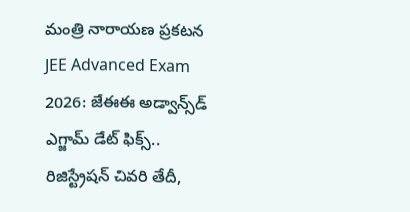మంత్రి నారాయణ ప్రకటన
JEE Advanced Exam 2026: జేఈఈ అడ్వాన్స్‌డ్ ఎగ్జామ్ డేట్ ఫిక్స్.. రిజిస్ట్రేషన్ చివరి తేదీ,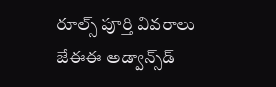రూల్స్ పూర్తి వివరాలు
జేఈఈ అడ్వాన్స్‌డ్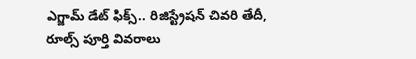ఎగ్జామ్ డేట్ ఫిక్స్.. రిజిస్ట్రేషన్ చివరి తేదీ, రూల్స్ పూర్తి వివరాలు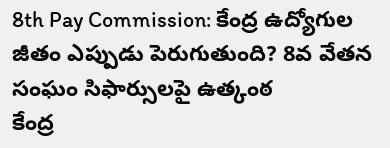8th Pay Commission: కేంద్ర ఉద్యోగుల జీతం ఎప్పుడు పెరుగుతుంది? 8వ వేతన సంఘం సిఫార్సులపై ఉత్కంఠ
కేంద్ర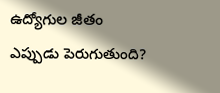ఉద్యోగుల జీతం ఎప్పుడు పెరుగుతుంది?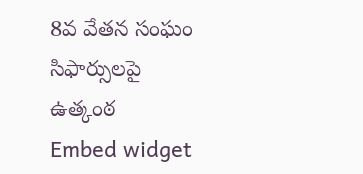8వ వేతన సంఘం సిఫార్సులపై ఉత్కంఠ
Embed widget